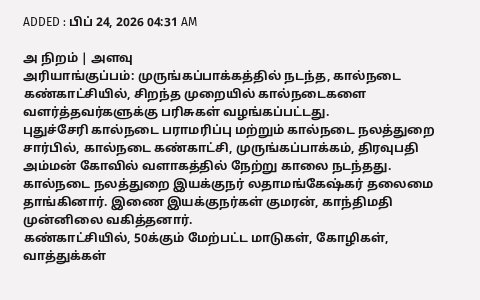ADDED : பிப் 24, 2026 04:31 AM

அ நிறம் | அளவு
அரியாங்குப்பம்: முருங்கப்பாக்கத்தில் நடந்த, கால்நடை கண்காட்சியில், சிறந்த முறையில் கால்நடைகளை வளர்த்தவர்களுக்கு பரிசுகள் வழங்கப்பட்டது.
புதுச்சேரி கால்நடை பராமரிப்பு மற்றும் கால்நடை நலத்துறை சார்பில், கால்நடை கண்காட்சி, முருங்கப்பாக்கம், திரவுபதி அம்மன் கோவில் வளாகத்தில் நேற்று காலை நடந்தது. கால்நடை நலத்துறை இயக்குநர் லதாமங்கேஷ்கர் தலைமை தாங்கினார். இணை இயக்குநர்கள் குமரன், காந்திமதி முன்னிலை வகித்தனார்.
கண்காட்சியில், 50க்கும் மேற்பட்ட மாடுகள், கோழிகள், வாத்துக்கள்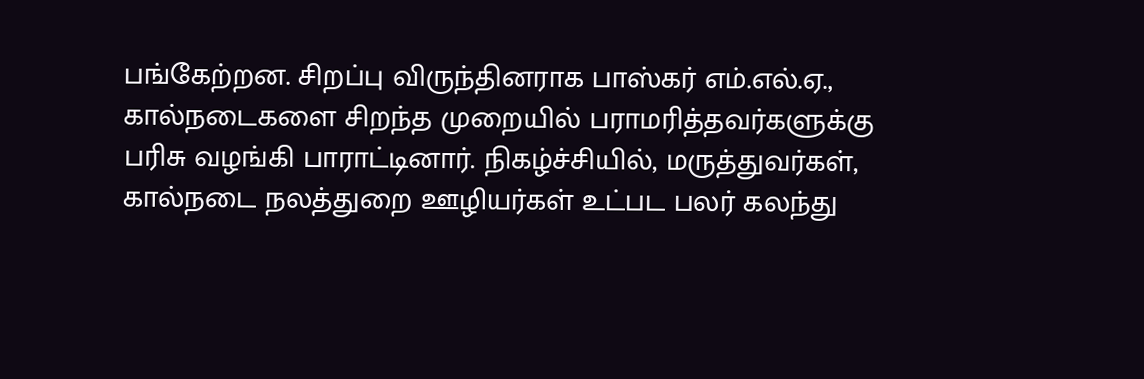பங்கேற்றன. சிறப்பு விருந்தினராக பாஸ்கர் எம்.எல்.ஏ., கால்நடைகளை சிறந்த முறையில் பராமரித்தவர்களுக்கு பரிசு வழங்கி பாராட்டினார். நிகழ்ச்சியில், மருத்துவர்கள், கால்நடை நலத்துறை ஊழியர்கள் உட்பட பலர் கலந்து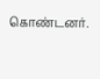கொண்டனர்.